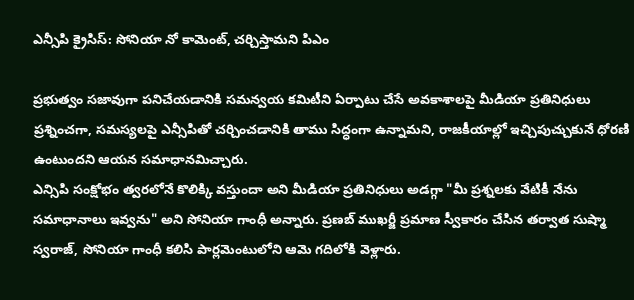ఎన్సీపి క్రైసిస్: సోనియా నో కామెంట్, చర్చిస్తామని పిఎం

ప్రభుత్వం సజావుగా పనిచేయడానికి సమన్వయ కమిటీని ఏర్పాటు చేసే అవకాశాలపై మీడియా ప్రతినిధులు ప్రశ్నించగా, సమస్యలపై ఎన్సీపితో చర్చించడానికి తాము సిద్ధంగా ఉన్నామని, రాజకీయాల్లో ఇచ్చిపుచ్చుకునే ధోరణి ఉంటుందని ఆయన సమాధానమిచ్చారు.
ఎన్సిపి సంక్షోభం త్వరలోనే కొలిక్కి వస్తుందా అని మీడియా ప్రతినిధులు అడగ్గా "మీ ప్రశ్నలకు వేటికీ నేను సమాధానాలు ఇవ్వను" అని సోనియా గాంధీ అన్నారు. ప్రణబ్ ముఖర్జీ ప్రమాణ స్వీకారం చేసిన తర్వాత సుష్మా స్వరాజ్, సోనియా గాంధీ కలిసి పార్లమెంటులోని ఆమె గదిలోకి వెళ్లారు.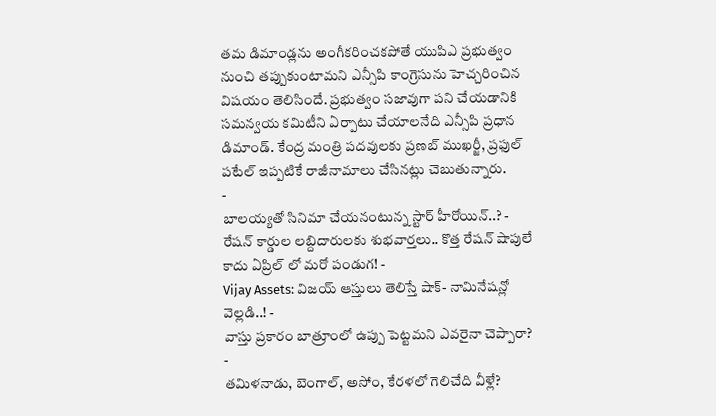తమ డిమాండ్లను అంగీకరించకపోతే యుపిఎ ప్రభుత్వం నుంచి తప్పుకుంటామని ఎన్సీపి కాంగ్రెసును హెచ్చరించిన విషయం తెలిసిందే. ప్రభుత్వం సజావుగా పని చేయడానికి సమన్వయ కమిటీని ఏర్పాటు చేయాలనేది ఎన్సీపి ప్రధాన డిమాండ్. కేంద్ర మంత్రి పదవులకు ప్రణబ్ ముఖర్జీ, ప్రఫుల్ పటేల్ ఇప్పటికే రాజీనామాలు చేసినట్లు చెబుతున్నారు.
-
బాలయ్యతో సినిమా చేయనంటున్న స్టార్ హీరోయిన్..? -
రేషన్ కార్డుల లబ్దిదారులకు శుభవార్తలు.. కొత్త రేషన్ షాపులే కాదు ఏప్రిల్ లో మరో పండుగ! -
Vijay Assets: విజయ్ ఆస్తులు తెలిస్తే షాక్- నామినేషన్లో వెల్లడి..! -
వాస్తు ప్రకారం బాత్రూంలో ఉప్పు పెట్టమని ఎవరైనా చెప్పారా? -
తమిళనాడు, బెంగాల్, అసోం, కేరళలో గెలిచేది వీళ్లే?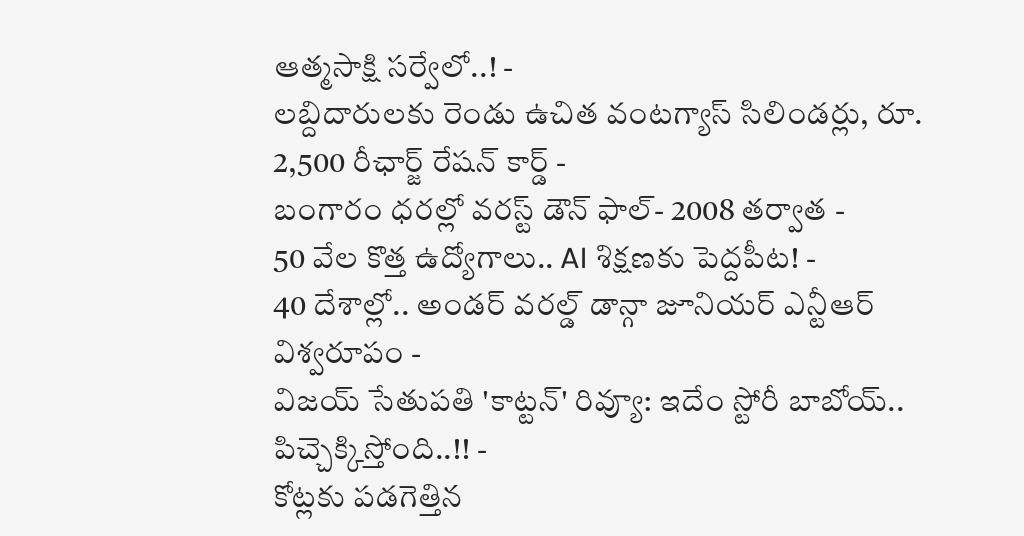ఆత్మసాక్షి సర్వేలో..! -
లబ్దిదారులకు రెండు ఉచిత వంటగ్యాస్ సిలిండర్లు, రూ. 2,500 రీఛార్జ్ రేషన్ కార్డ్ -
బంగారం ధరల్లో వరస్ట్ డౌన్ ఫాల్- 2008 తర్వాత -
50 వేల కొత్త ఉద్యోగాలు.. AI శిక్షణకు పెద్దపీట! -
40 దేశాల్లో.. అండర్ వరల్డ్ డాన్గా జూనియర్ ఎన్టీఆర్ విశ్వరూపం -
విజయ్ సేతుపతి 'కాట్టన్' రివ్యూ: ఇదేం స్టోరీ బాబోయ్.. పిచ్చెక్కిస్తోంది..!! -
కోట్లకు పడగెత్తిన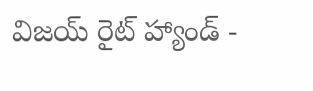విజయ్ రైట్ హ్యాండ్ -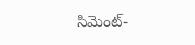సిమెంట్-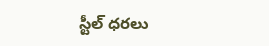స్టీల్ ధరలు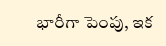భారీగా పెంపు, ఇక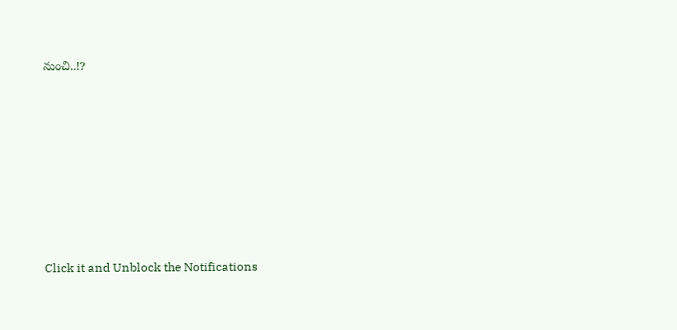నుంచి..!?












Click it and Unblock the Notifications